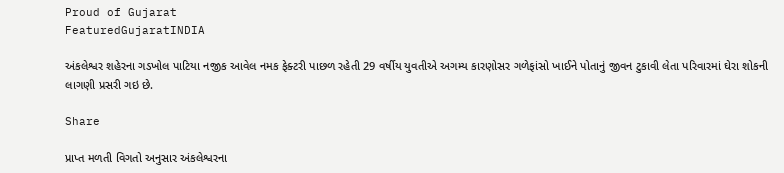Proud of Gujarat
FeaturedGujaratINDIA

અંકલેશ્વર શહેરના ગડખોલ પાટિયા નજીક આવેલ નમક ફેક્ટરી પાછળ રહેતી 29 વર્ષીય યુવતીએ અગમ્ય કારણોસર ગળેફાંસો ખાઈને પોતાનું જીવન ટુકાવી લેતા પરિવારમાં ઘેરા શોકની લાગણી પ્રસરી ગઇ છે.

Share

પ્રાપ્ત મળતી વિગતો અનુસાર અંકલેશ્વરના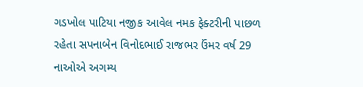ગડખોલ પાટિયા નજીક આવેલ નમક ફેક્ટરીની પાછળ રહેતા સપનાબેન વિનોદભાઈ રાજભર ઉંમર વર્ષ 29 નાઓએ અગમ્ય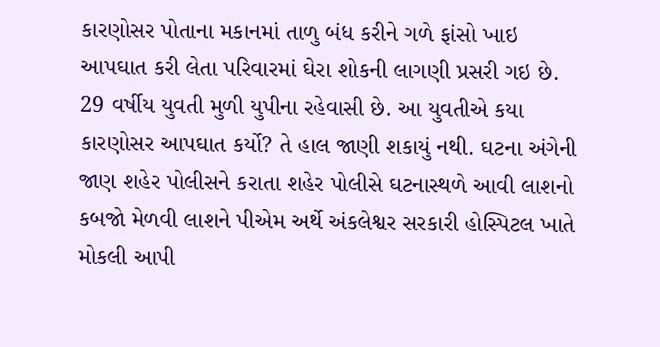કારણોસર પોતાના મકાનમાં તાળુ બંધ કરીને ગળે ફાંસો ખાઇ આપઘાત કરી લેતા પરિવારમાં ઘેરા શોકની લાગણી પ્રસરી ગઇ છે. 29 વર્ષીય યુવતી મુળી યુપીના રહેવાસી છે. આ યુવતીએ કયા કારણોસર આપઘાત કર્યો? તે હાલ જાણી શકાયું નથી. ઘટના અંગેની જાણ શહેર પોલીસને કરાતા શહેર પોલીસે ઘટનાસ્થળે આવી લાશનો કબજો મેળવી લાશને પીએમ અર્થે અંકલેશ્વર સરકારી હોસ્પિટલ ખાતે મોકલી આપી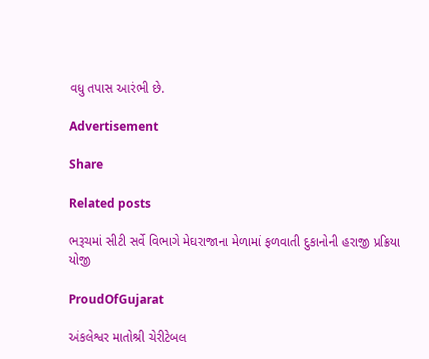વધુ તપાસ આરંભી છે.

Advertisement

Share

Related posts

ભરૂચમાં સીટી સર્વે વિભાગે મેઘરાજાના મેળામાં ફળવાતી દુકાનોની હરાજી પ્રક્રિયા યોજી

ProudOfGujarat

અંકલેશ્વર માતોશ્રી ચેરીટેબલ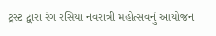ટ્રસ્ટ દ્વારા રંગ રસિયા નવરાત્રી મહોત્સવનું આયોજન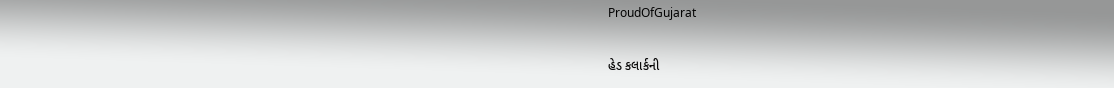ProudOfGujarat

હેડ કલાર્કની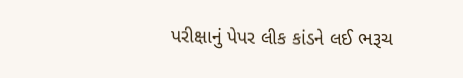પરીક્ષાનું પેપર લીક કાંડને લઈ ભરૂચ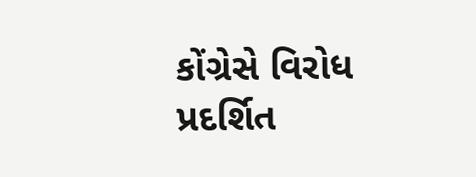કોંગ્રેસે વિરોધ પ્રદર્શિત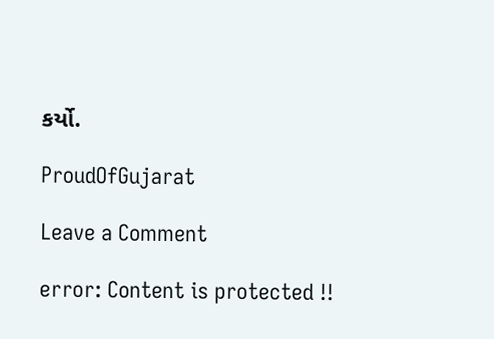કર્યો.

ProudOfGujarat

Leave a Comment

error: Content is protected !!